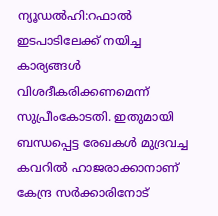ന്യൂഡൽഹി:റഫാൽ ഇടപാടിലേക്ക് നയിച്ച കാര്യങ്ങൾ വിശദീകരിക്കണമെന്ന് സുപ്രീംകോടതി. ഇതുമായി ബന്ധപ്പെട്ട രേഖകൾ മുദ്രവച്ച കവറിൽ ഹാജരാക്കാനാണ് കേന്ദ്ര സർക്കാരിനോട്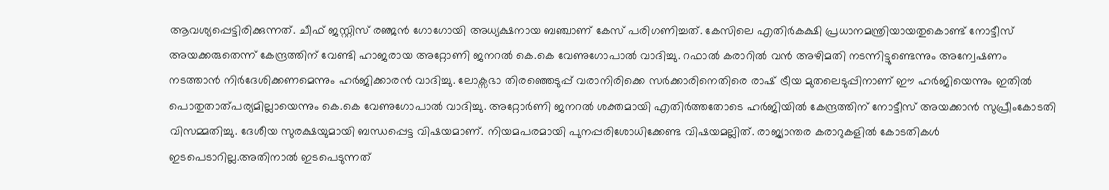ആവശ്യപ്പെട്ടിരിക്കുന്നത്. ചീഫ് ജസ്റ്റിസ് രഞ്ജൻ ഗോഗോയി അധ്യക്ഷനായ ബഞ്ചാണ് കേസ് പരിഗണിച്ചത്. കേസിലെ എതിർകക്ഷി പ്രധാനമന്ത്രിയായതുകൊണ്ട് നോട്ടീസ് അയക്കരുതെന്ന് കേന്ദ്രത്തിന് വേണ്ടി ഹാജരായ അറ്റോണി ജനറൽ കെ.കെ വേണുഗോപാൽ വാദിച്ചു. റഫാൽ കരാറിൽ വൻ അഴിമതി നടന്നിട്ടുണ്ടെന്നും അന്വേഷണം നടത്താൻ നിർദേശിക്കണമെന്നും ഹർജിക്കാരൻ വാദിച്ചു. ലോക്സഭാ തിരഞ്ഞെടുപ്പ് വരാനിരിക്കെ സർക്കാരിനെതിരെ രാഷ് ട്രീയ മുതലെടുപ്പിനാണ് ഈ ഹർജിയെന്നും ഇതിൽ പൊതുതാത്പര്യമില്ലായെന്നും കെ.കെ വേണുഗോപാൽ വാദിച്ചു. അറ്റോർണി ജനറൽ ശക്തമായി എതിർത്തതോടെ ഹർജിയിൽ കേന്ദ്രത്തിന് നോട്ടീസ് അയക്കാൻ സുപ്രീംകോടതി വിസമ്മതിച്ചു. ദേശീയ സുരക്ഷയുമായി ബന്ധപ്പെട്ട വിഷയമാണ്. നിയമപരമായി പുനപ്പരിശോധിക്കേണ്ട വിഷയമല്ലിത്. രാജ്യാന്തര കരാറുകളിൽ കോടതികൾ ഇടപെടാറില്ല.അതിനാൽ ഇടപെടുന്നത്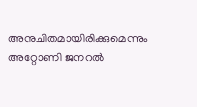അനുചിതമായിരിക്കുമെന്നും അറ്റോണി ജനറൽ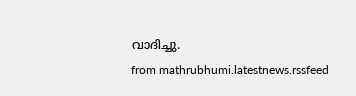വാദിച്ചു.
from mathrubhumi.latestnews.rssfeed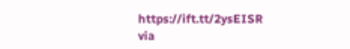https://ift.tt/2ysEISR
via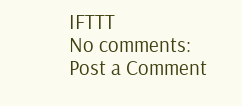IFTTT
No comments:
Post a Comment